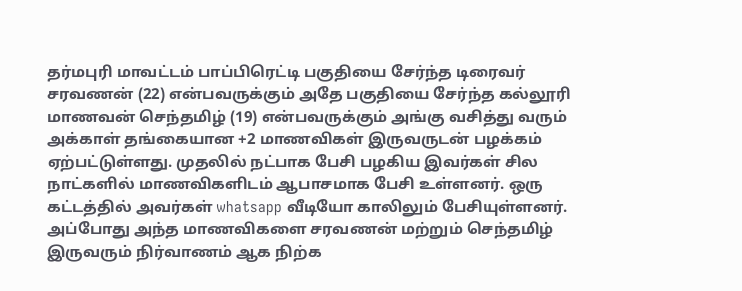தர்மபுரி மாவட்டம் பாப்பிரெட்டி பகுதியை சேர்ந்த டிரைவர் சரவணன் (22) என்பவருக்கும் அதே பகுதியை சேர்ந்த கல்லூரி மாணவன் செந்தமிழ் (19) என்பவருக்கும் அங்கு வசித்து வரும் அக்காள் தங்கையான +2 மாணவிகள் இருவருடன் பழக்கம் ஏற்பட்டுள்ளது. முதலில் நட்பாக பேசி பழகிய இவர்கள் சில நாட்களில் மாணவிகளிடம் ஆபாசமாக பேசி உள்ளனர். ஒரு கட்டத்தில் அவர்கள் whatsapp வீடியோ காலிலும் பேசியுள்ளனர். அப்போது அந்த மாணவிகளை சரவணன் மற்றும் செந்தமிழ் இருவரும் நிர்வாணம் ஆக நிற்க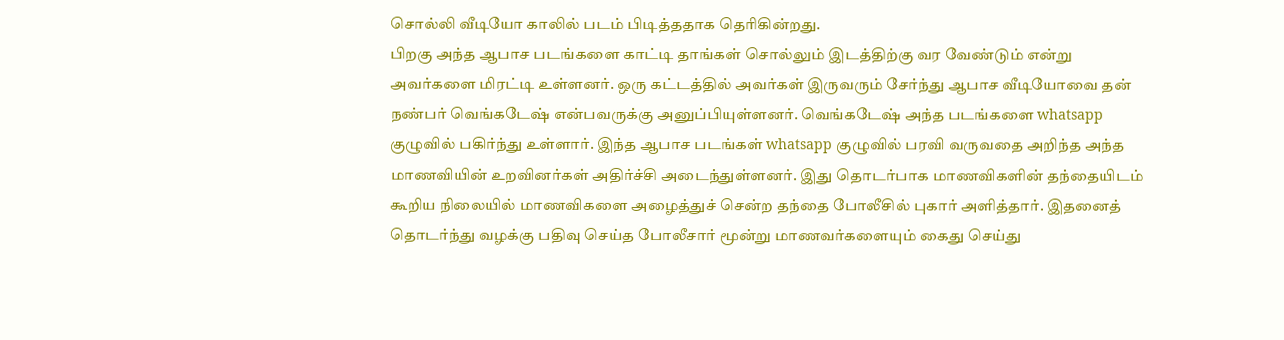சொல்லி வீடியோ காலில் படம் பிடித்ததாக தெரிகின்றது.
பிறகு அந்த ஆபாச படங்களை காட்டி தாங்கள் சொல்லும் இடத்திற்கு வர வேண்டும் என்று அவர்களை மிரட்டி உள்ளனர். ஒரு கட்டத்தில் அவர்கள் இருவரும் சேர்ந்து ஆபாச வீடியோவை தன் நண்பர் வெங்கடேஷ் என்பவருக்கு அனுப்பியுள்ளனர். வெங்கடேஷ் அந்த படங்களை whatsapp குழுவில் பகிர்ந்து உள்ளார். இந்த ஆபாச படங்கள் whatsapp குழுவில் பரவி வருவதை அறிந்த அந்த மாணவியின் உறவினர்கள் அதிர்ச்சி அடைந்துள்ளனர். இது தொடர்பாக மாணவிகளின் தந்தையிடம் கூறிய நிலையில் மாணவிகளை அழைத்துச் சென்ற தந்தை போலீசில் புகார் அளித்தார். இதனைத் தொடர்ந்து வழக்கு பதிவு செய்த போலீசார் மூன்று மாணவர்களையும் கைது செய்து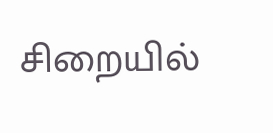சிறையில்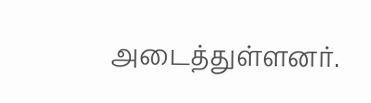அடைத்துள்ளனர்.